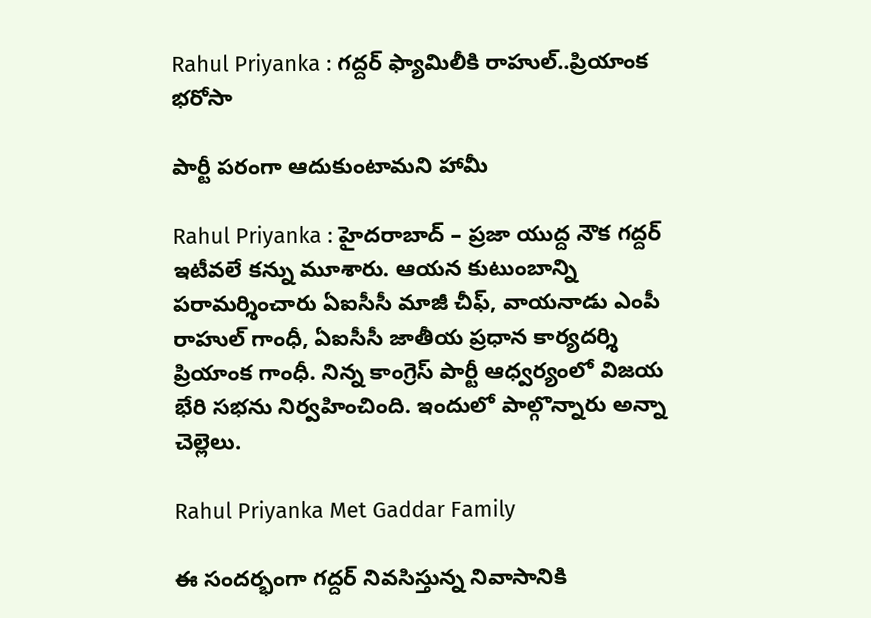Rahul Priyanka : గ‌ద్ద‌ర్ ఫ్యామిలీకి రాహుల్..ప్రియాంక భ‌రోసా

పార్టీ ప‌రంగా ఆదుకుంటామ‌ని హామీ

Rahul Priyanka : హైద‌రాబాద్ – ప్ర‌జా యుద్ద నౌక గ‌ద్ద‌ర్ ఇటీవ‌లే క‌న్ను మూశారు. ఆయ‌న కుటుంబాన్ని ప‌రామ‌ర్శించారు ఏఐసీసీ మాజీ చీఫ్, వాయ‌నాడు ఎంపీ రాహుల్ గాంధీ, ఏఐసీసీ జాతీయ ప్ర‌ధాన కార్య‌ద‌ర్శి ప్రియాంక గాంధీ. నిన్న కాంగ్రెస్ పార్టీ ఆధ్వ‌ర్యంలో విజ‌య భేరి స‌భ‌ను నిర్వ‌హించింది. ఇందులో పాల్గొన్నారు అన్నా చెల్లెలు.

Rahul Priyanka Met Gaddar Family

ఈ సంద‌ర్భంగా గ‌ద్ద‌ర్ నివ‌సిస్తున్న నివాసానికి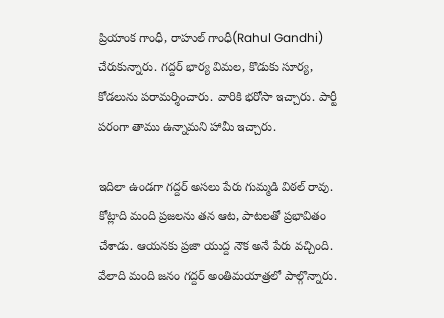ప్రియాంక గాంధీ, రాహుల్ గాంధీ(Rahul Gandhi) చేరుకున్నారు. గ‌ద్ద‌ర్ భార్య విమ‌ల‌, కొడుకు సూర్య‌, కోడ‌లును ప‌రామ‌ర్శించారు. వారికి భ‌రోసా ఇచ్చారు. పార్టీ ప‌రంగా తాము ఉన్నామ‌ని హామీ ఇచ్చారు.

ఇదిలా ఉండ‌గా గ‌ద్ద‌ర్ అస‌లు పేరు గుమ్మ‌డి విఠ‌ల్ రావు. కోట్లాది మంది ప్ర‌జ‌ల‌ను త‌న ఆట‌, పాట‌ల‌తో ప్ర‌భావితం చేశాడు. ఆయ‌న‌కు ప్రజా యుద్ద నౌక అనే పేరు వ‌చ్చింది. వేలాది మంది జ‌నం గ‌ద్ద‌ర్ అంతిమ‌యాత్ర‌లో పాల్గొన్నారు.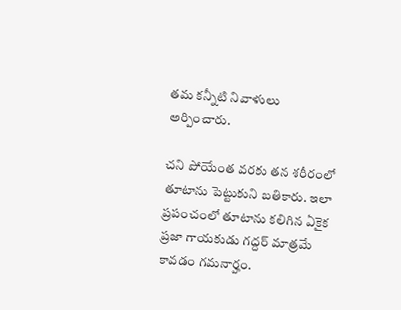త‌మ క‌న్నీటి నివాళులు అర్పించారు.

చ‌ని పోయేంత వ‌ర‌కు త‌న శ‌రీరంలో తూటాను పెట్టుకుని బ‌తికారు. ఇలా ప్ర‌పంచంలో తూటాను క‌లిగిన ఏకైక ప్ర‌జా గాయ‌కుడు గ‌ద్ద‌ర్ మాత్ర‌మే కావ‌డం గ‌మ‌నార్హం.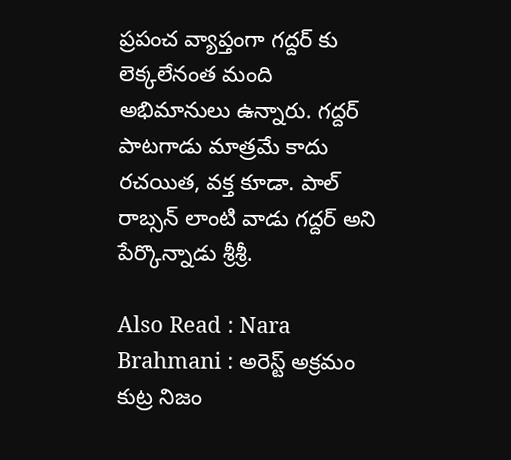ప్ర‌పంచ వ్యాప్తంగా గ‌ద్ద‌ర్ కు లెక్క‌లేనంత మంది అభిమానులు ఉన్నారు. గ‌ద్ద‌ర్ పాట‌గాడు మాత్ర‌మే కాదు ర‌చ‌యిత‌, వ‌క్త కూడా. పాల్ రాబ్స‌న్ లాంటి వాడు గ‌ద్ద‌ర్ అని పేర్కొన్నాడు శ్రీ‌శ్రీ‌.

Also Read : Nara Brahmani : అరెస్ట్ అక్ర‌మం కుట్ర నిజం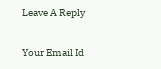Leave A Reply

Your Email Id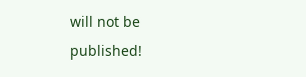will not be published!